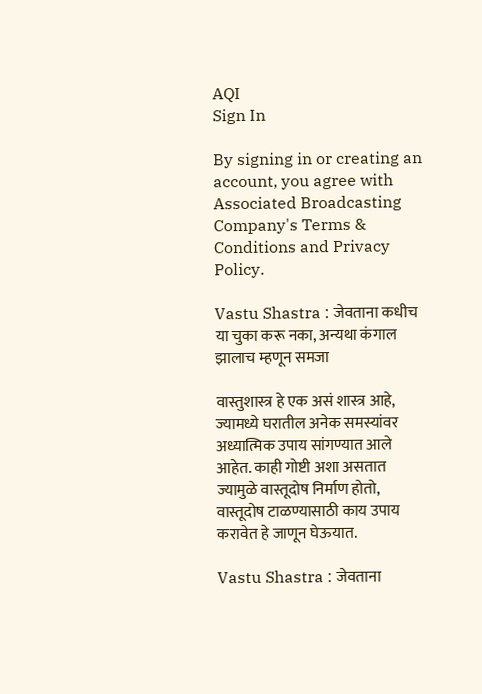AQI
Sign In

By signing in or creating an account, you agree with Associated Broadcasting Company's Terms & Conditions and Privacy Policy.

Vastu Shastra : जेवताना कधीच या चुका करू नका, अन्यथा कंगाल झालाच म्हणून समजा

वास्तुशास्त्र हे एक असं शास्त्र आहे, ज्यामध्ये घरातील अनेक समस्यांवर अध्यात्मिक उपाय सांगण्यात आले आहेत. काही गोष्टी अशा असतात ज्यामुळे वास्तूदोष निर्माण होतो, वास्तूदोष टाळण्यासाठी काय उपाय करावेत हे जाणून घेऊयात.

Vastu Shastra : जेवताना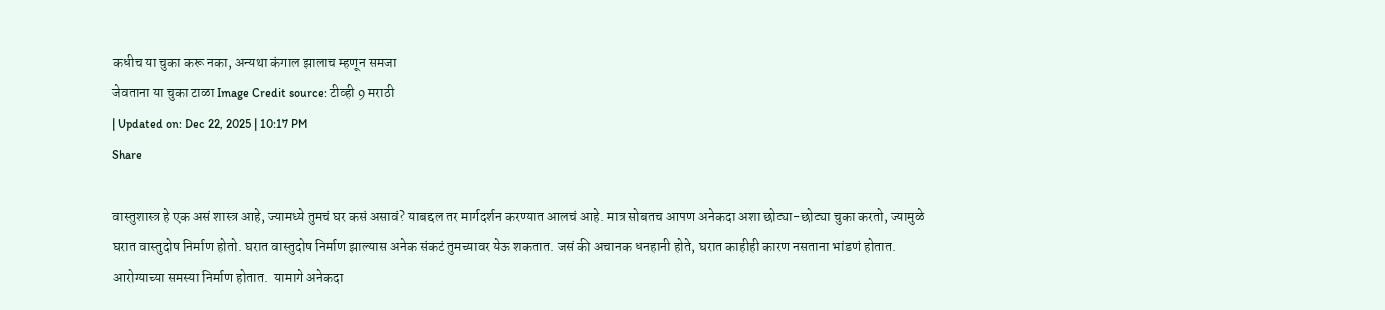कधीच या चुका करू नका, अन्यथा कंगाल झालाच म्हणून समजा
जेवताना या चुका टाळा Image Credit source: टीव्ही 9 मराठी
| Updated on: Dec 22, 2025 | 10:17 PM
Share

वास्तुशास्त्र हे एक असं शास्त्र आहे, ज्यामध्ये तुमचं घर कसं असावं? याबद्दल तर मार्गदर्शन करण्यात आलचं आहे. मात्र सोबतच आपण अनेकदा अशा छोट्या-छोट्या चुका करतो, ज्यामुळे घरात वास्तुदोष निर्माण होतो. घरात वास्तुदोष निर्माण झाल्यास अनेक संकटं तुमच्यावर येऊ शकतात. जसं की अचानक धनहानी होते, घरात काहीही कारण नसताना भांडणं होतात. आरोग्याच्या समस्या निर्माण होतात.  यामागे अनेकदा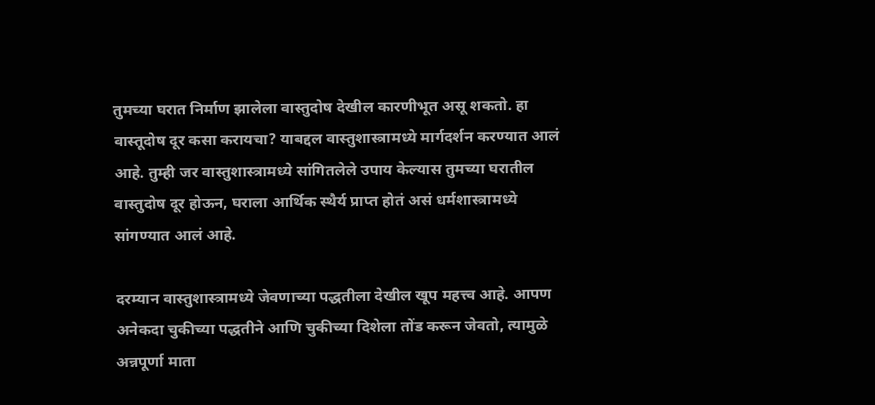तुमच्या घरात निर्माण झालेला वास्तुदोष देखील कारणीभूत असू शकतो. हा वास्तूदोष दूर कसा करायचा? याबद्दल वास्तुशास्त्रामध्ये मार्गदर्शन करण्यात आलं आहे. तुम्ही जर वास्तुशास्त्रामध्ये सांगितलेले उपाय केल्यास तुमच्या घरातील वास्तुदोष दूर होऊन, घराला आर्थिक स्थैर्य प्राप्त होतं असं धर्मशास्त्रामध्ये सांगण्यात आलं आहे.

दरम्यान वास्तुशास्त्रामध्ये जेवणाच्या पद्धतीला देखील खूप महत्त्व आहे. आपण अनेकदा चुकीच्या पद्धतीने आणि चुकीच्या दिशेला तोंड करून जेवतो, त्यामुळे अन्नपूर्णा माता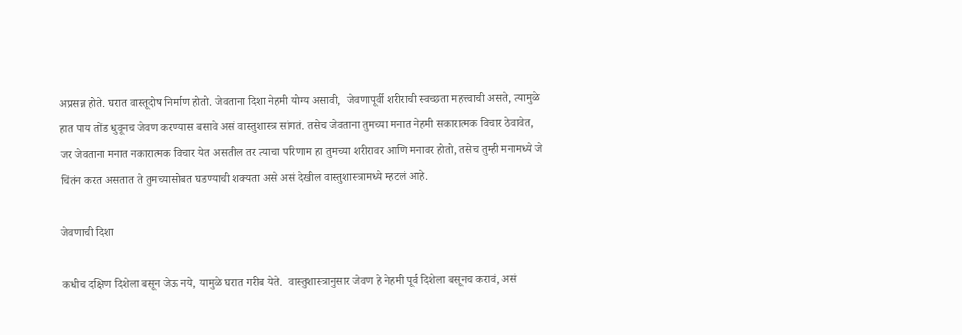अप्रसन्न होते. घरात वास्तूदोष निर्माण होतो. जेवताना दिशा नेहमी योग्य असावी,  जेवणापूर्वी शरीराची स्वच्छता महत्त्वाची असते, त्यामुळे हात पाय तोंड धुवूनच जेवण करण्यास बसावे असं वास्तुशास्त्र सांगतं. तसेच जेवताना तुमच्या मनात नेहमी सकारात्मक विचार ठेवावेत, जर जेवताना मनात नकारात्मक विचार येत असतील तर त्याचा परिणाम हा तुमच्या शरीरावर आणि मनावर होतो, तसेच तुम्ही मनामध्ये जे चिंतंन करत असतात ते तुमच्यासोबत घडण्याची शक्यता असे असं देखील वास्तुशास्त्रामध्ये म्हटलं आहे.

जेवणाची दिशा

कधीच दक्षिण दिशेला बसून जेऊ नये, यामुळे घरात गरीब येते.  वास्तुशास्त्रानुसार जेवण हे नेहमी पूर्व दिशेला बसूनच करावं, असं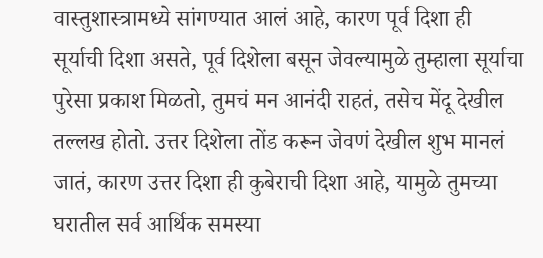वास्तुशास्त्रामध्ये सांगण्यात आलं आहे, कारण पूर्व दिशा ही सूर्याची दिशा असते, पूर्व दिशेला बसून जेवल्यामुळे तुम्हाला सूर्याचा पुरेसा प्रकाश मिळतो, तुमचं मन आनंदी राहतं, तसेच मेंदू देखील तल्लख होतो. उत्तर दिशेला तोंड करून जेवणं देखील शुभ मानलं जातं, कारण उत्तर दिशा ही कुबेराची दिशा आहे, यामुळे तुमच्या घरातील सर्व आर्थिक समस्या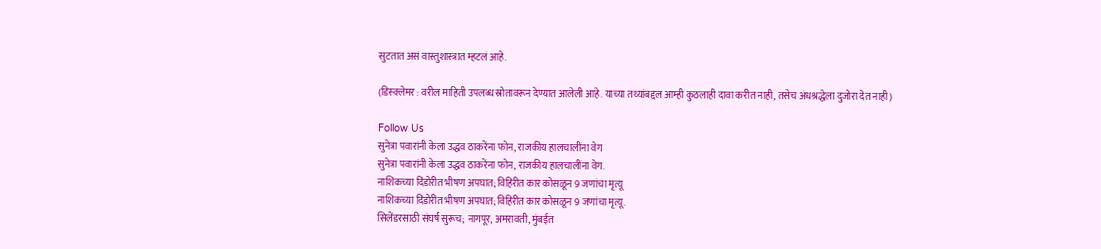सुटतात असं वास्तुशास्त्रात म्हटलं आहे.

(डिस्क्लेमर : वरील माहिती उपलब्ध स्रोतावरून देण्यात आलेली आहे. याच्या तथ्यांबद्दल आम्ही कुठलाही दावा करीत नाही, तसेच अंधश्रद्धेला दुजोरा देत नाही)

Follow Us
सुनेत्रा पवारांनी केला उद्धव ठाकरेंना फोन, राजकीय हालचालींना वेग
सुनेत्रा पवारांनी केला उद्धव ठाकरेंना फोन, राजकीय हालचालींना वेग.
नाशिकच्या दिंडोरीत भीषण अपघात; विहिरीत कार कोसळून 9 जणांचा मृत्यू
नाशिकच्या दिंडोरीत भीषण अपघात; विहिरीत कार कोसळून 9 जणांचा मृत्यू.
सिलेंडरसाठी संघर्ष सुरूच; नागपूर, अमरावती, मुंबईत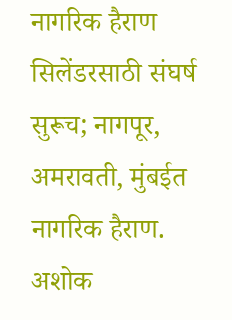नागरिक हैराण
सिलेंडरसाठी संघर्ष सुरूच; नागपूर, अमरावती, मुंबईत नागरिक हैराण.
अशोक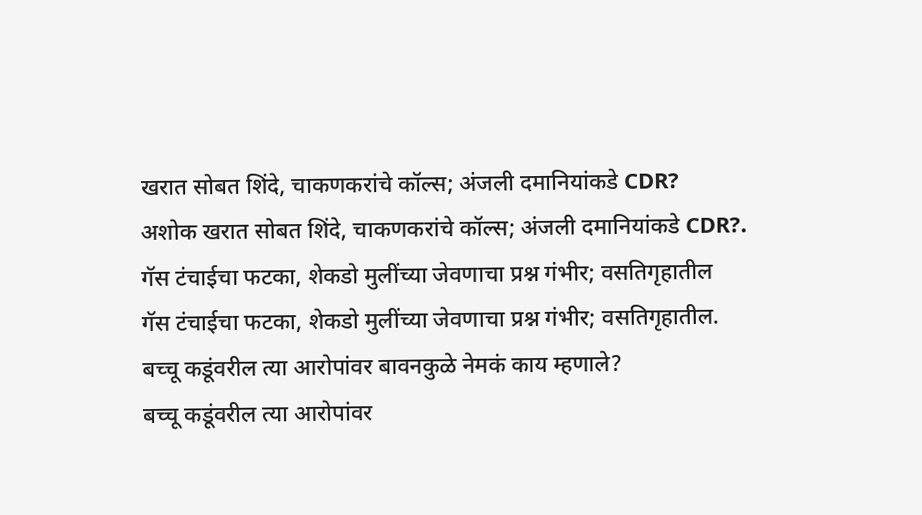खरात सोबत शिंदे, चाकणकरांचे कॉल्स; अंजली दमानियांकडे CDR?
अशोक खरात सोबत शिंदे, चाकणकरांचे कॉल्स; अंजली दमानियांकडे CDR?.
गॅस टंचाईचा फटका, शेकडो मुलींच्या जेवणाचा प्रश्न गंभीर; वसतिगृहातील
गॅस टंचाईचा फटका, शेकडो मुलींच्या जेवणाचा प्रश्न गंभीर; वसतिगृहातील.
बच्चू कडूंवरील त्या आरोपांवर बावनकुळे नेमकं काय म्हणाले?
बच्चू कडूंवरील त्या आरोपांवर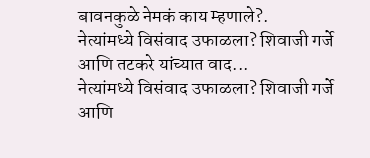बावनकुळे नेमकं काय म्हणाले?.
नेत्यांमध्ये विसंवाद उफाळला? शिवाजी गर्जे आणि तटकरे यांच्यात वाद...
नेत्यांमध्ये विसंवाद उफाळला? शिवाजी गर्जे आणि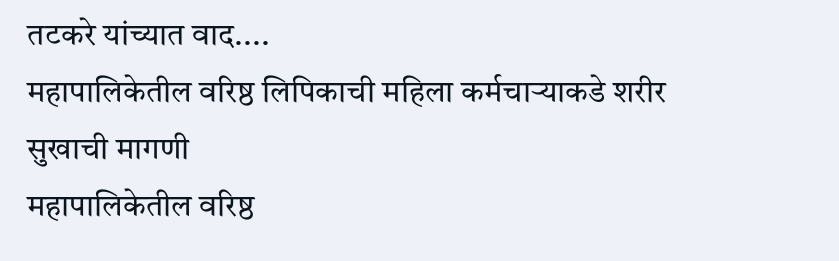तटकरे यांच्यात वाद....
महापालिकेतील वरिष्ठ लिपिकाची महिला कर्मचाऱ्याकडे शरीर सुखाची मागणी
महापालिकेतील वरिष्ठ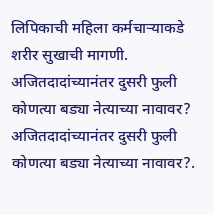लिपिकाची महिला कर्मचाऱ्याकडे शरीर सुखाची मागणी.
अजितदादांच्यानंतर दुसरी फुली कोणत्या बड्या नेत्याच्या नावावर?
अजितदादांच्यानंतर दुसरी फुली कोणत्या बड्या नेत्याच्या नावावर?.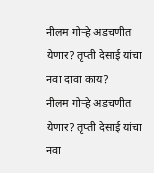नीलम गोऱ्हे अडचणीत येणार? तृप्ती देसाई यांचा नवा दावा काय?
नीलम गोऱ्हे अडचणीत येणार? तृप्ती देसाई यांचा नवा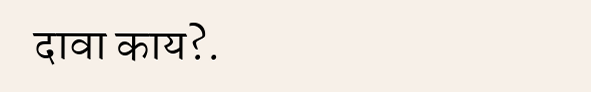दावा काय?.